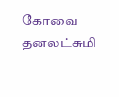கோவை தனலட்சுமி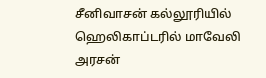சீனிவாசன் கல்லூரியில் ஹெலிகாப்டரில் மாவேலி அரசன்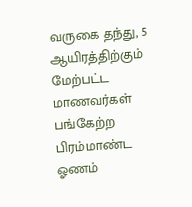வருகை தந்து, 5 ஆயிரத்திற்கும் மேற்பட்ட மாணவர்கள் பங்கேற்ற பிரம்மாண்ட ஓணம்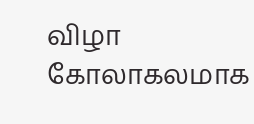விழா கோலாகலமாக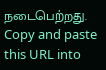நடைபெற்றது.
Copy and paste this URL into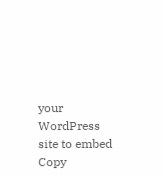your WordPress site to embed
Copy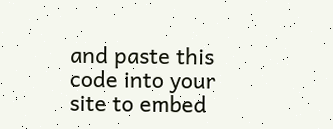and paste this code into your site to embed